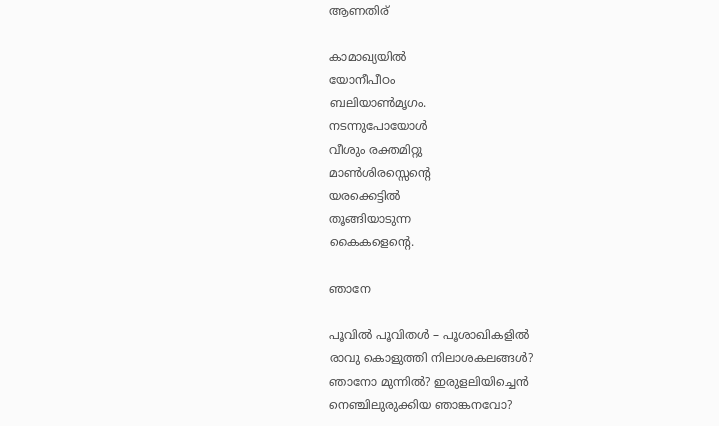ആണതിര്

കാമാഖ്യയില്‍
യോനീപീഠം
ബലിയാണ്‍മൃഗം.
നടന്നുപോയോള്‍
വീശും രക്തമിറ്റു
മാണ്‍ശിരസ്സെന്റെ
യരക്കെട്ടില്‍
തൂങ്ങിയാടുന്ന
കൈകളെന്റെ.

ഞാനേ

പൂവില്‍ പൂവിതള്‍ – പൂശാഖികളില്‍
രാവു കൊളുത്തി നിലാശകലങ്ങള്‍?
ഞാനോ മുന്നില്‍? ഇരുളലിയിച്ചെന്‍
നെഞ്ചിലുരുക്കിയ ഞാങ്കനവോ?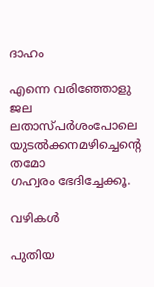ദാഹം

എന്നെ വരിഞ്ഞോളു ജല
ലതാസ്പര്‍ശംപോലെ
യുടല്‍ക്കനമഴിച്ചെന്റെ തമോ
ഗഹ്വരം ഭേദിച്ചേക്കൂ.

വഴികള്‍

പുതിയ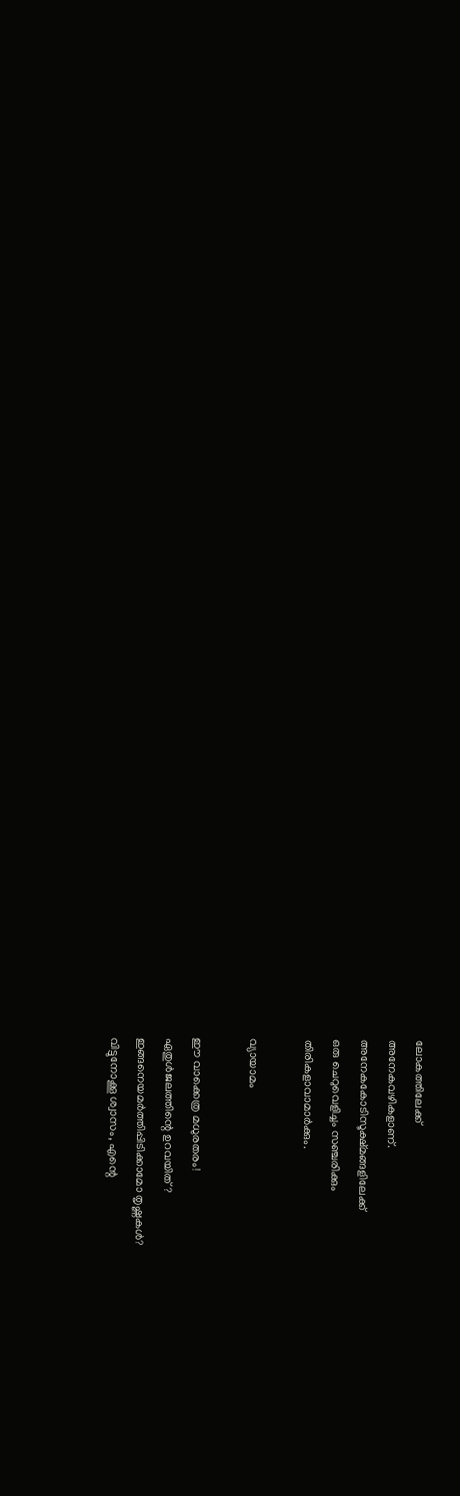ലോകത്തിലേക്ക്
അനേകവഴികളാണ്.
അനേകകോടിസൂക്ഷ്മങ്ങളിലേക്ക്
ഒരു ചെറുവെളിച്ചം സഞ്ചരിക്കും
തിരികളാവാമാര്‍ക്കും.

വ്യായാമം

ഈ വാക്കെത്ര മധുരതരം!
ഏതുള്‍ജലത്തിന്റെ ഉറവയിത്?
ഇങ്ങനെയമര്‍ത്തിപ്പിടിക്കാമോ തൃഷ്ണകള്‍?
വിട്ടുനോക്കൂ ശ്വാസം, എന്റെ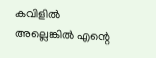കവിളില്‍
അല്ലെങ്കില്‍ എന്റെ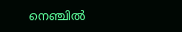നെഞ്ചില്‍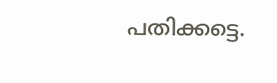പതിക്കട്ടെ.